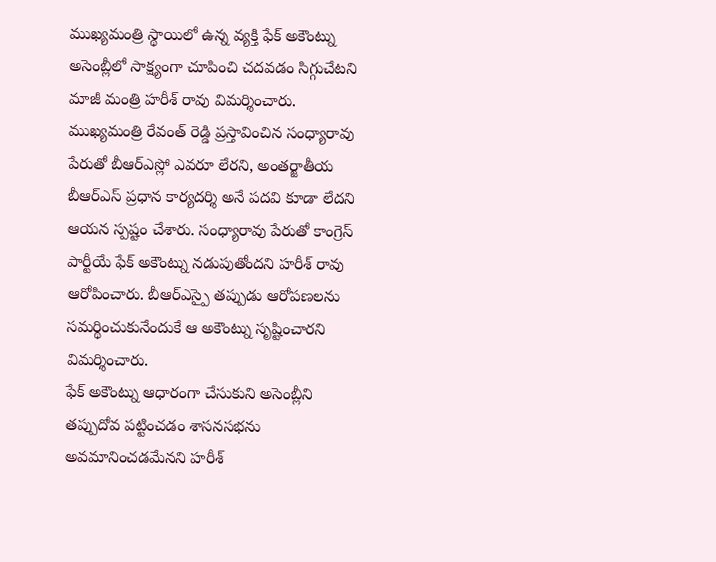ముఖ్యమంత్రి స్థాయిలో ఉన్న వ్యక్తి ఫేక్ అకౌంట్ను అసెంబ్లీలో సాక్ష్యంగా చూపించి చదవడం సిగ్గుచేటని మాజీ మంత్రి హరీశ్ రావు విమర్శించారు. ముఖ్యమంత్రి రేవంత్ రెడ్డి ప్రస్తావించిన సంధ్యారావు పేరుతో బీఆర్ఎస్లో ఎవరూ లేరని, అంతర్జాతీయ బీఆర్ఎస్ ప్రధాన కార్యదర్శి అనే పదవి కూడా లేదని ఆయన స్పష్టం చేశారు. సంధ్యారావు పేరుతో కాంగ్రెస్ పార్టీయే ఫేక్ అకౌంట్ను నడుపుతోందని హరీశ్ రావు ఆరోపించారు. బీఆర్ఎస్పై తప్పుడు ఆరోపణలను సమర్థించుకునేందుకే ఆ అకౌంట్ను సృష్టించారని విమర్శించారు.
ఫేక్ అకౌంట్ను ఆధారంగా చేసుకుని అసెంబ్లీని తప్పుదోవ పట్టించడం శాసనసభను అవమానించడమేనని హరీశ్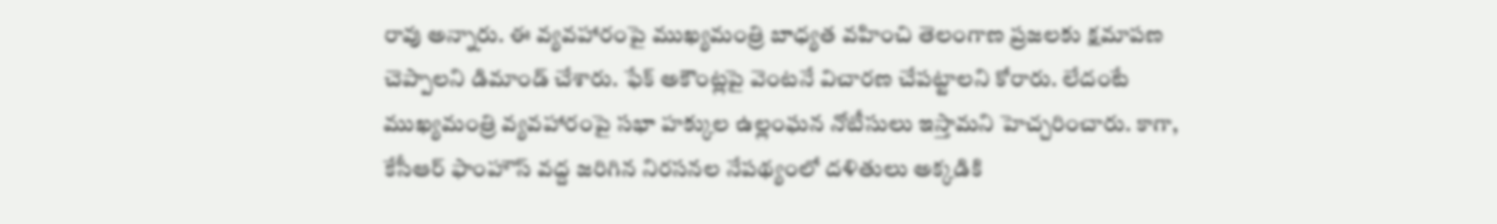రావు అన్నారు. ఈ వ్యవహారంపై ముఖ్యమంత్రి బాధ్యత వహించి తెలంగాణ ప్రజలకు క్షమాపణ చెప్పాలని డిమాండ్ చేశారు. ఫేక్ అకౌంట్లపై వెంటనే విచారణ చేపట్టాలని కోరారు. లేదంటే ముఖ్యమంత్రి వ్యవహారంపై సభా హక్కుల ఉల్లంఘన నోటీసులు ఇస్తామని హెచ్చరించారు. కాగా, కేసీఆర్ ఫాంహౌస్ వద్ద జరిగిన నిరసనల నేపథ్యంలో దళితులు అక్కడికి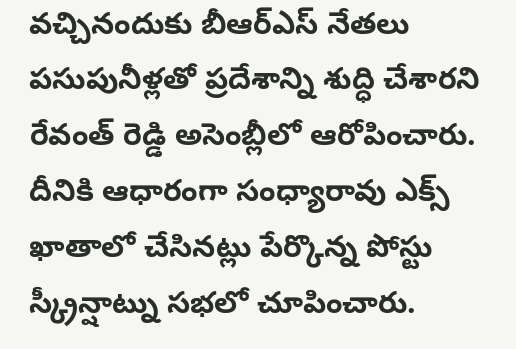వచ్చినందుకు బీఆర్ఎస్ నేతలు పసుపునీళ్లతో ప్రదేశాన్ని శుద్ధి చేశారని రేవంత్ రెడ్డి అసెంబ్లీలో ఆరోపించారు. దీనికి ఆధారంగా సంధ్యారావు ఎక్స్ ఖాతాలో చేసినట్లు పేర్కొన్న పోస్టు స్క్రీన్షాట్ను సభలో చూపించారు.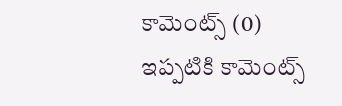కామెంట్స్ (0)
ఇప్పటికి కామెంట్స్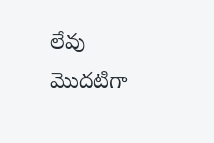లేవు
మొదటిగా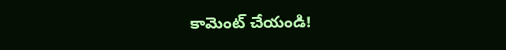కామెంట్ చేయండి!